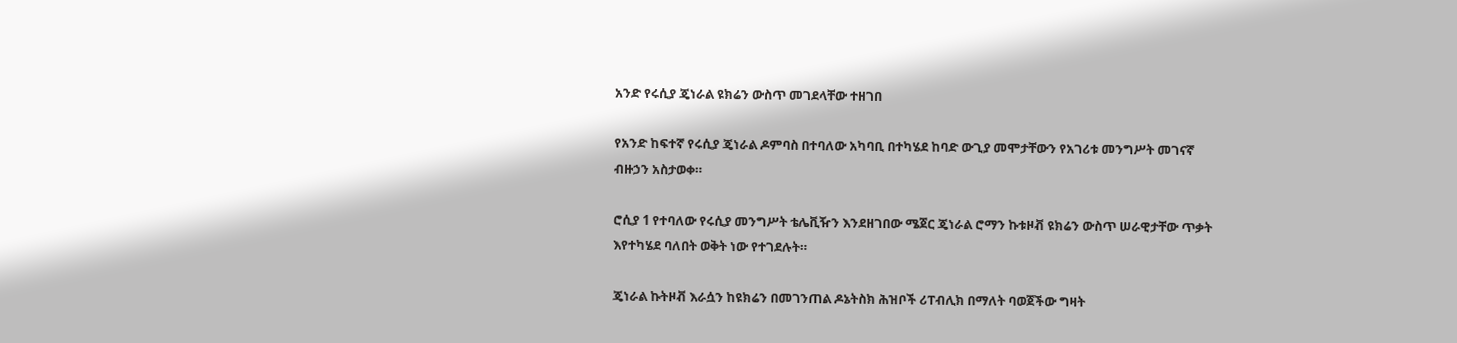አንድ የሩሲያ ጄነራል ዩክሬን ውስጥ መገደላቸው ተዘገበ

የአንድ ከፍተኛ የሩሲያ ጄነራል ዶምባስ በተባለው አካባቢ በተካሄደ ከባድ ውጊያ መሞታቸውን የአገሪቱ መንግሥት መገናኛ ብዙኃን አስታወቀ።

ሮሲያ 1 የተባለው የሩሲያ መንግሥት ቴሌቪዥን እንደዘገበው ሜጀር ጄነራል ሮማን ኩቱዞቭ ዩክሬን ውስጥ ሠራዊታቸው ጥቃት እየተካሄደ ባለበት ወቅት ነው የተገደሉት።

ጄነራል ኩትዞቭ እራሷን ከዩክሬን በመገንጠል ዶኔትስክ ሕዝቦች ሪፐብሊክ በማለት ባወጀችው ግዛት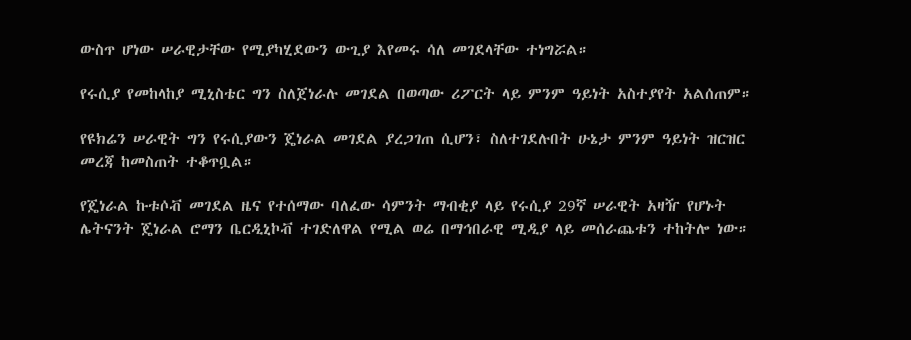ውስጥ ሆነው ሠራዊታቸው የሚያካሂደውን ውጊያ እየመሩ ሳለ መገደላቸው ተነግሯል።

የሩሲያ የመከላከያ ሚኒስቴር ግን ስለጀነራሉ መገደል በወጣው ሪፖርት ላይ ምንም ዓይነት አስተያየት አልሰጠም።

የዩክሬን ሠራዊት ግን የሩሲያውን ጄነራል መገደል ያረጋገጠ ሲሆን፣ ስለተገደሉበት ሁኔታ ምንም ዓይነት ዝርዝር መረጃ ከመስጠት ተቆጥቧል።

የጄነራል ኩቱሶቭ መገደል ዜና የተሰማው ባለፈው ሳምንት ማብቂያ ላይ የሩሲያ 29ኛ ሠራዊት አዛዥ የሆኑት ሌትናንት ጄነራል ሮማን ቤርዲኒኮቭ ተገድለዋል የሚል ወሬ በማኅበራዊ ሚዲያ ላይ መሰራጨቱን ተከትሎ ነው።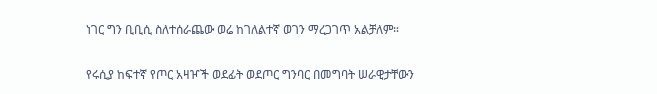ነገር ግን ቢቢሲ ስለተሰራጨው ወሬ ከገለልተኛ ወገን ማረጋገጥ አልቻለም።

የሩሲያ ከፍተኛ የጦር አዛዦች ወደፊት ወደጦር ግንባር በመግባት ሠራዊታቸውን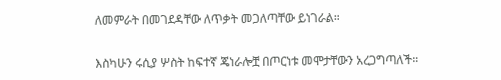ለመምራት በመገደዳቸው ለጥቃት መጋለጣቸው ይነገራል።

እስካሁን ሩሲያ ሦስት ከፍተኛ ጄነራሎቿ በጦርነቱ መሞታቸውን አረጋግጣለች።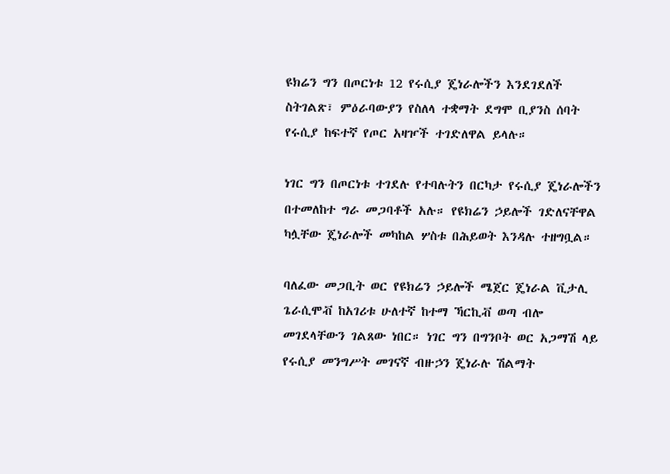ዩክሬን ግን በጦርነቱ 12 የሩሲያ ጄነራሎችን እንደገደለች ስትገልጽ፣ ምዕራባውያን የስለላ ተቋማት ደግሞ ቢያንስ ሰባት የሩሲያ ከፍተኛ የጦር አዛዦች ተገድለዋል ይላሉ።

ነገር ግን በጦርነቱ ተገደሉ የተባሉትን በርካታ የሩሲያ ጄነራሎችን በተመለከተ ግራ መጋባቶች አሉ። የዩክሬን ኃይሎች ገድለናቸዋል ካሏቸው ጄነራሎች መካከል ሦስቱ በሕይወት እንዳሉ ተዘግቧል።

ባለፈው መጋቢት ወር የዩክሬን ኃይሎች ሜጀር ጄነራል ቪታሊ ጌራሲሞቭ ከአገሪቱ ሁለተኛ ከተማ ኻርኪቭ ወጣ ብሎ መገደላቸውን ገልጸው ነበር። ነገር ግን በግንቦት ወር አጋማሽ ላይ የሩሲያ መንግሥት መገናኛ ብዙኃን ጄነራሉ ሽልማት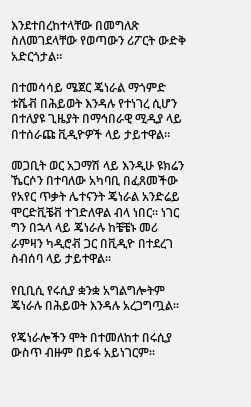እንደተበረከተላቸው በመግለጽ ስለመገደላቸው የወጣውን ሪፖርት ውድቅ አድርጎታል።

በተመሳሳይ ሜጀር ጄነራል ማጎምድ ቱሼቭ በሕይወት እንዳሉ የተነገረ ሲሆን በተለያዩ ጊዜያት በማኅበራዊ ሚዲያ ላይ በተሰራጩ ቪዲዮዎች ላይ ታይተዋል።

መጋቢት ወር አጋማሽ ላይ እንዲሁ ዩክሬን ኼርሶን በተባለው አካባቢ በፈጸመችው የአየር ጥቃት ሌተናንት ጄነራል አንድሬይ ሞርድቪቼቭ ተገድለዋል ብላ ነበር። ነገር ግን በኋላ ላይ ጄነራሉ ከቼቼኑ መሪ ራምዛን ካዲሮቭ ጋር በቪዲዮ በተደረገ ስብሰባ ላይ ታይተዋል።

የቢቢሲ የሩሲያ ቋንቋ አግልግሎትም ጄነራሉ በሕይወት እንዳሉ አረጋግጧል።

የጄነራሎችን ሞት በተመለከተ በሩሲያ ውስጥ ብዙም በይፋ አይነገርም።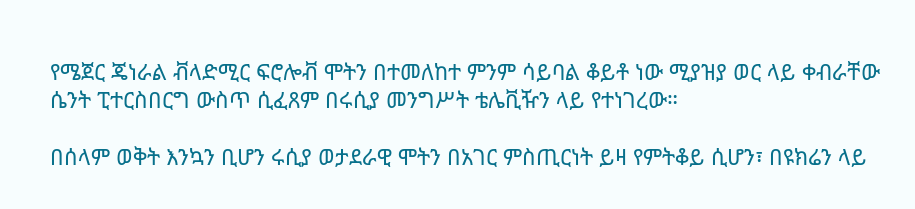የሜጀር ጄነራል ቭላድሚር ፍሮሎቭ ሞትን በተመለከተ ምንም ሳይባል ቆይቶ ነው ሚያዝያ ወር ላይ ቀብራቸው ሴንት ፒተርስበርግ ውስጥ ሲፈጸም በሩሲያ መንግሥት ቴሌቪዥን ላይ የተነገረው።

በሰላም ወቅት እንኳን ቢሆን ሩሲያ ወታደራዊ ሞትን በአገር ምስጢርነት ይዛ የምትቆይ ሲሆን፣ በዩክሬን ላይ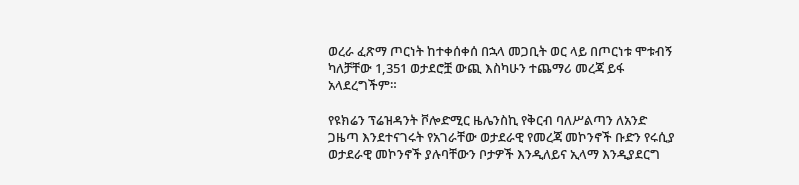ወረራ ፈጽማ ጦርነት ከተቀሰቀሰ በኋላ መጋቢት ወር ላይ በጦርነቱ ሞቱብኝ ካለቻቸው 1,351 ወታደሮቿ ውጪ እስካሁን ተጨማሪ መረጃ ይፋ አላደረግችም።

የዩክሬን ፕሬዝዳንት ቮሎድሚር ዜሌንስኪ የቅርብ ባለሥልጣን ለአንድ ጋዜጣ እንደተናገሩት የአገራቸው ወታደራዊ የመረጃ መኮንኖች ቡድን የሩሲያ ወታደራዊ መኮንኖች ያሉባቸውን ቦታዎች እንዲለይና ኢላማ እንዲያደርግ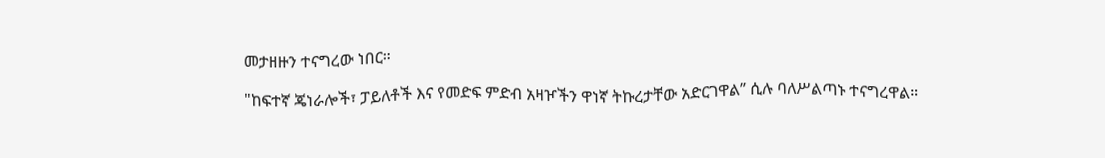መታዘዙን ተናግረው ነበር።

"ከፍተኛ ጄነራሎች፣ ፓይለቶች እና የመድፍ ምድብ አዛዦችን ዋነኛ ትኩረታቸው አድርገዋል” ሲሉ ባለሥልጣኑ ተናግረዋል።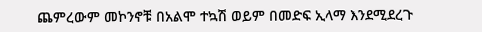ጨምረውም መኮንኖቹ በአልሞ ተኳሽ ወይም በመድፍ ኢላማ እንደሚደረጉ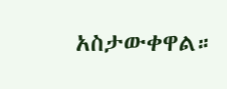አስታውቀዋል።